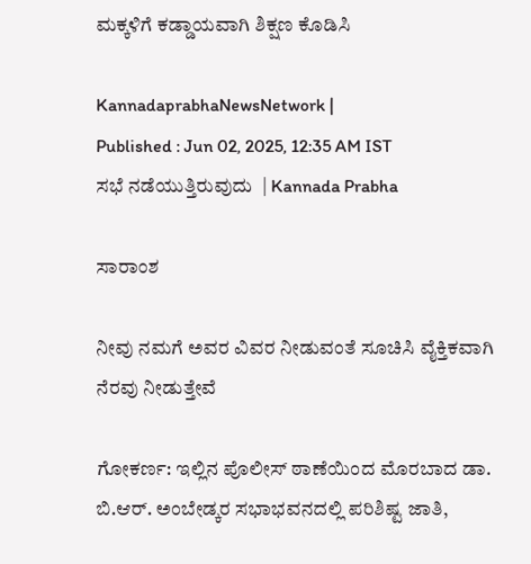ಮಕ್ಕಳಿಗೆ ಕಡ್ಡಾಯವಾಗಿ ಶಿಕ್ಷಣ ಕೊಡಿಸಿ

KannadaprabhaNewsNetwork |
Published : Jun 02, 2025, 12:35 AM IST
ಸಭೆ ನಡೆಯುತ್ತಿರುವುದು  | Kannada Prabha

ಸಾರಾಂಶ

ನೀವು ನಮಗೆ ಅವರ ವಿವರ ನೀಡುವಂತೆ ಸೂಚಿಸಿ ವೈಕ್ತಿಕವಾಗಿ ನೆರವು ನೀಡುತ್ತೇವೆ

ಗೋಕರ್ಣ: ಇಲ್ಲಿನ ಪೊಲೀಸ್ ಠಾಣೆಯಿಂದ ಮೊರಬಾದ ಡಾ. ಬಿ.ಆರ್. ಅಂಬೇಡ್ಕರ ಸಭಾಭವನದಲ್ಲಿ ಪರಿಶಿಷ್ಟ ಜಾತಿ,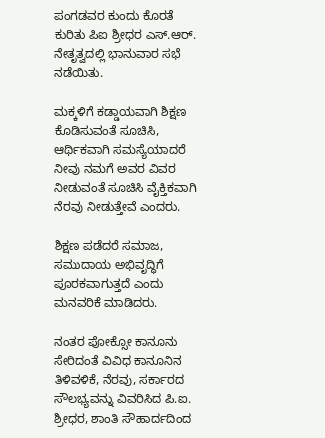ಪಂಗಡವರ ಕುಂದು ಕೊರತೆ ಕುರಿತು ಪಿಐ ಶ್ರೀಧರ ಎಸ್.ಆರ್. ನೇತೃತ್ವದಲ್ಲಿ ಭಾನುವಾರ ಸಭೆ ನಡೆಯಿತು.

ಮಕ್ಕಳಿಗೆ ಕಡ್ಡಾಯವಾಗಿ ಶಿಕ್ಷಣ ಕೊಡಿಸುವಂತೆ ಸೂಚಿಸಿ, ಆರ್ಥಿಕವಾಗಿ ಸಮಸ್ಯೆಯಾದರೆ ನೀವು ನಮಗೆ ಅವರ ವಿವರ ನೀಡುವಂತೆ ಸೂಚಿಸಿ ವೈಕ್ತಿಕವಾಗಿ ನೆರವು ನೀಡುತ್ತೇವೆ ಎಂದರು.

ಶಿಕ್ಷಣ ಪಡೆದರೆ ಸಮಾಜ, ಸಮುದಾಯ ಅಭಿವೃದ್ಧಿಗೆ ಪೂರಕವಾಗುತ್ತದೆ ಎಂದು ಮನವರಿಕೆ ಮಾಡಿದರು.

ನಂತರ ಪೋಕ್ಸೋ ಕಾನೂನು ಸೇರಿದಂತೆ ವಿವಿಧ ಕಾನೂನಿನ ತಿಳಿವಳಿಕೆ, ನೆರವು, ಸರ್ಕಾರದ ಸೌಲಭ್ಯವನ್ನು ವಿವರಿಸಿದ ಪಿ.ಐ. ಶ್ರೀಧರ, ಶಾಂತಿ ಸೌಹಾರ್ದದಿಂದ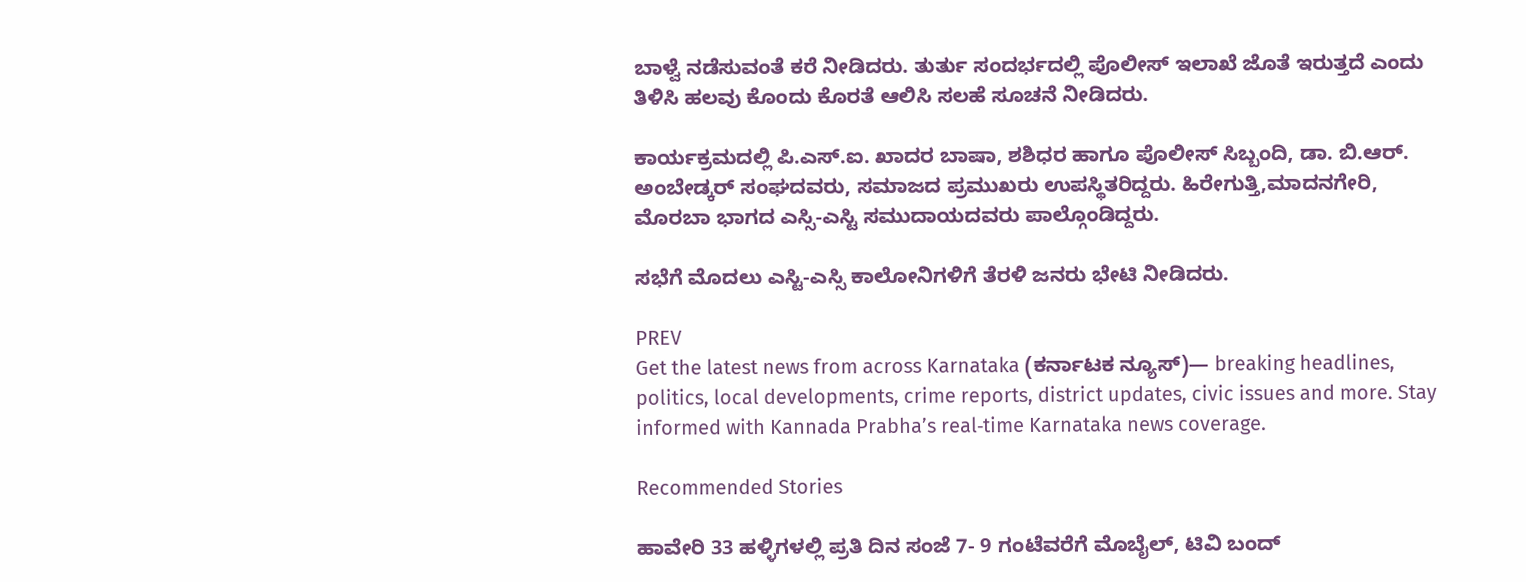ಬಾಳ್ವೆ ನಡೆಸುವಂತೆ ಕರೆ ನೀಡಿದರು. ತುರ್ತು ಸಂದರ್ಭದಲ್ಲಿ ಪೊಲೀಸ್ ಇಲಾಖೆ ಜೊತೆ ಇರುತ್ತದೆ ಎಂದು ತಿಳಿಸಿ ಹಲವು ಕೊಂದು ಕೊರತೆ ಆಲಿಸಿ ಸಲಹೆ ಸೂಚನೆ ನೀಡಿದರು.

ಕಾರ್ಯಕ್ರಮದಲ್ಲಿ ಪಿ.ಎಸ್.ಐ. ಖಾದರ ಬಾಷಾ, ಶಶಿಧರ ಹಾಗೂ ಪೊಲೀಸ್ ಸಿಬ್ಬಂದಿ, ಡಾ. ಬಿ.ಆರ್. ಅಂಬೇಡ್ಕರ್ ಸಂಘದವರು, ಸಮಾಜದ ಪ್ರಮುಖರು ಉಪಸ್ಥಿತರಿದ್ದರು. ಹಿರೇಗುತ್ತಿ,ಮಾದನಗೇರಿ, ಮೊರಬಾ ಭಾಗದ ಎಸ್ಸಿ-ಎಸ್ಟಿ ಸಮುದಾಯದವರು ಪಾಲ್ಗೊಂಡಿದ್ದರು.

ಸಭೆಗೆ ಮೊದಲು ಎಸ್ಟಿ-ಎಸ್ಸಿ ಕಾಲೋನಿಗಳಿಗೆ ತೆರಳಿ ಜನರು ಭೇಟಿ ನೀಡಿದರು.

PREV
Get the latest news from across Karnataka (ಕರ್ನಾಟಕ ನ್ಯೂಸ್)— breaking headlines, politics, local developments, crime reports, district updates, civic issues and more. Stay informed with Kannada Prabha’s real‑time Karnataka news coverage.

Recommended Stories

ಹಾವೇರಿ 33 ಹಳ್ಳಿಗಳಲ್ಲಿ ಪ್ರತಿ ದಿನ ಸಂಜೆ 7- 9 ಗಂಟೆವರೆಗೆ ಮೊಬೈಲ್‌, ಟಿವಿ ಬಂದ್‌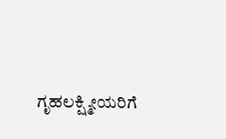ಗೃಹಲಕ್ಷ್ಮೀಯರಿಗೆ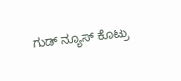ಗುಡ್ ನ್ಯೂಸ್ ಕೊಟ್ರು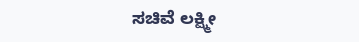ಸಚಿವೆ ಲಕ್ಷ್ಮೀ